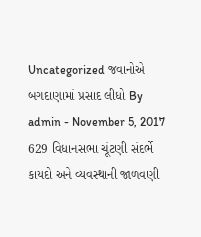Uncategorized જવાનોએ બગદાણામાં પ્રસાદ લીધો By admin - November 5, 2017 629 વિધાનસભા ચૂંટણી સંદર્ભે કાયદો અને વ્યવસ્થાની જાળવણી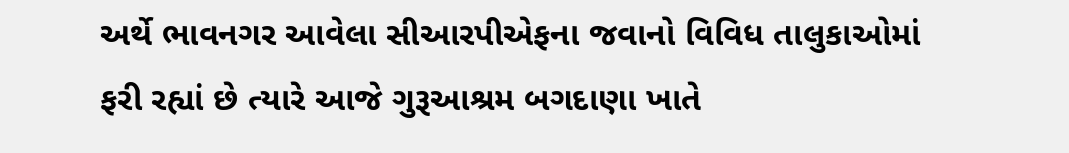અર્થે ભાવનગર આવેલા સીઆરપીએફના જવાનો વિવિધ તાલુકાઓમાં ફરી રહ્યાં છે ત્યારે આજે ગુરૂઆશ્રમ બગદાણા ખાતે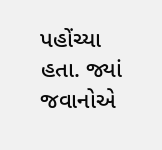પહોંચ્યા હતા. જ્યાં જવાનોએ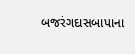બજરંગદાસબાપાના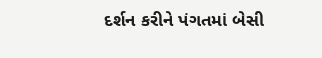દર્શન કરીને પંગતમાં બેસી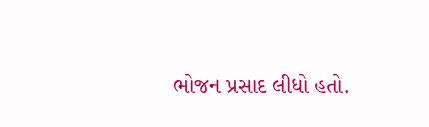ભોજન પ્રસાદ લીધો હતો.